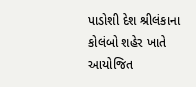પાડોશી દેશ શ્રીલંકાના કોલંબો શહેર ખાતે આયોજિત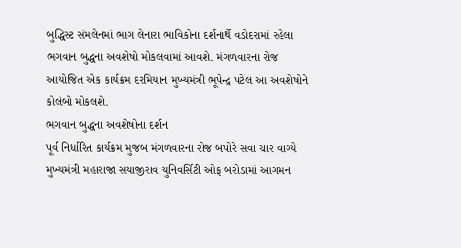બુદ્ધિસ્ટ સંમલેનમાં ભાગ લેનારા ભાવિકોના દર્શનાર્થે વડોદરામાં રહેલા ભગવાન બુદ્ધના અવશેષો મોકલવામાં આવશે. મંગળવારના રોજ આયોજિત એક કાર્યક્રમ દરમિયાન મુખ્યમંત્રી ભૂપેન્દ્ર પટેલ આ અવશેષોને કોલંબો મોકલશે.
ભગવાન બુદ્ધના અવશેષોના દર્શન
પૂર્વ નિર્ધારિત કાર્યક્રમ મુજબ મંગળવારના રોજ બપોરે સવા ચાર વાગ્યે મુખ્યમંત્રી મહારાજા સયાજીરાવ યુનિવર્સિટી ઓફ બરોડામાં આગમન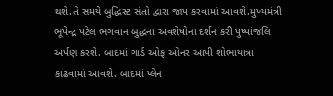થશે.તે સમયે બુદ્ધિસ્ટ સંતો દ્વારા જાપ કરવામાં આવશે.મુખ્યમંત્રી ભૂપેન્દ્ર પટેલ ભગવાન બુદ્ધના અવશેષોના દર્શન કરી પુષ્પાંજલિ અર્પણ કરશે. બાદમાં ગાર્ડ ઓફ ઓનર આપી શોભાયાત્રા કાઢવામાં આવશે. બાદમાં પ્લેન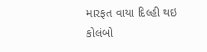મારફત વાયા દિલ્હી થઇ કોલંબો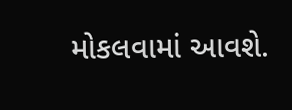મોકલવામાં આવશે.